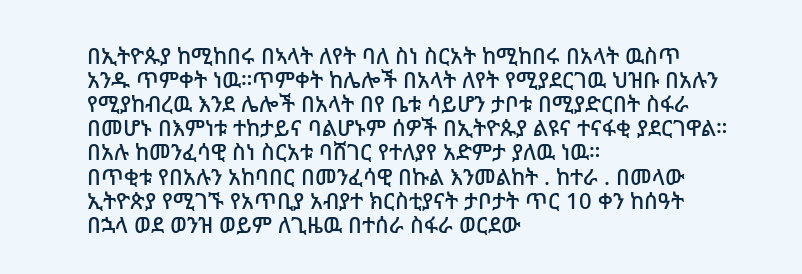በኢትዮጱያ ከሚከበሩ በኣላት ለየት ባለ ስነ ስርአት ከሚከበሩ በአላት ዉስጥ አንዱ ጥምቀት ነዉ።ጥምቀት ከሌሎች በአላት ለየት የሚያደርገዉ ህዝቡ በአሉን የሚያከብረዉ እንደ ሌሎች በአላት በየ ቤቱ ሳይሆን ታቦቱ በሚያድርበት ስፋራ በመሆኑ በእምነቱ ተከታይና ባልሆኑም ሰዎች በኢትዮጱያ ልዩና ተናፋቂ ያደርገዋል። በአሉ ከመንፈሳዊ ስነ ስርአቱ ባሸገር የተለያየ አድምታ ያለዉ ነዉ።
በጥቂቱ የበአሉን አከባበር በመንፈሳዊ በኩል እንመልከት . ከተራ . በመላው ኢትዮጵያ የሚገኙ የአጥቢያ አብያተ ክርስቲያናት ታቦታት ጥር 10 ቀን ከሰዓት በኋላ ወደ ወንዝ ወይም ለጊዜዉ በተሰራ ስፋራ ወርደው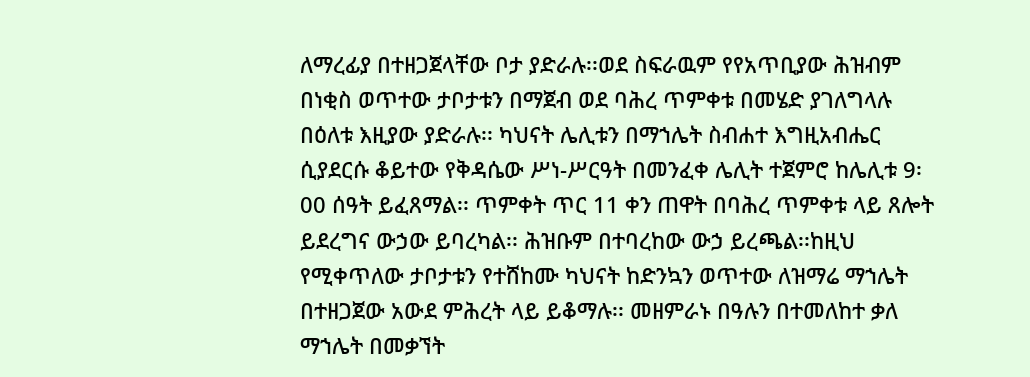ለማረፊያ በተዘጋጀላቸው ቦታ ያድራሉ፡፡ወደ ስፍራዉም የየአጥቢያው ሕዝብም በነቂስ ወጥተው ታቦታቱን በማጀብ ወደ ባሕረ ጥምቀቱ በመሄድ ያገለግላሉ በዕለቱ እዚያው ያድራሉ፡፡ ካህናት ሌሊቱን በማኀሌት ስብሐተ እግዚአብሔር ሲያደርሱ ቆይተው የቅዳሴው ሥነ-ሥርዓት በመንፈቀ ሌሊት ተጀምሮ ከሌሊቱ 9፡00 ሰዓት ይፈጸማል፡፡ ጥምቀት ጥር 11 ቀን ጠዋት በባሕረ ጥምቀቱ ላይ ጸሎት ይደረግና ውኃው ይባረካል፡፡ ሕዝቡም በተባረከው ውኃ ይረጫል፡፡ከዚህ የሚቀጥለው ታቦታቱን የተሸከሙ ካህናት ከድንኳን ወጥተው ለዝማሬ ማኀሌት በተዘጋጀው አውደ ምሕረት ላይ ይቆማሉ፡፡ መዘምራኑ በዓሉን በተመለከተ ቃለ ማኀሌት በመቃኘት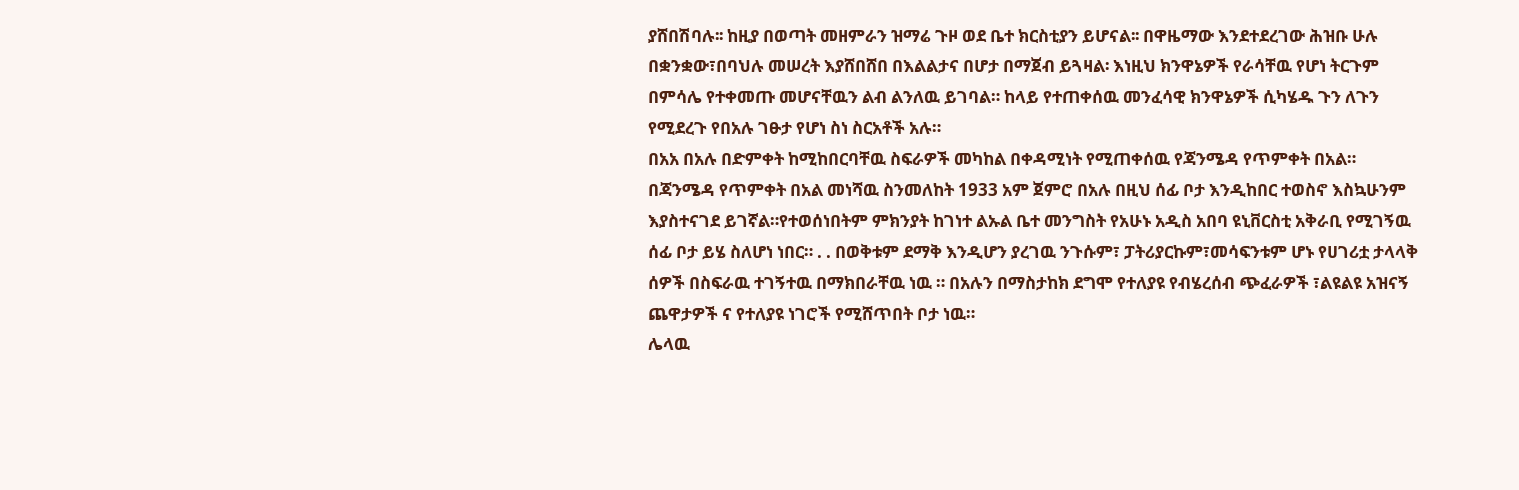ያሸበሽባሉ፡፡ ከዚያ በወጣት መዘምራን ዝማሬ ጉዞ ወደ ቤተ ክርስቲያን ይሆናል፡፡ በዋዜማው እንደተደረገው ሕዝቡ ሁሉ በቋንቋው፣በባህሉ መሠረት እያሸበሸበ በእልልታና በሆታ በማጀብ ይጓዛል፡ እነዚህ ክንዋኔዎች የራሳቸዉ የሆነ ትርጉም በምሳሌ የተቀመጡ መሆናቸዉን ልብ ልንለዉ ይገባል። ከላይ የተጠቀሰዉ መንፈሳዊ ክንዋኔዎች ሲካሄዱ ጉን ለጉን የሚደረጉ የበአሉ ገፁታ የሆነ ስነ ስርአቶች አሉ።
በአአ በአሉ በድምቀት ከሚከበርባቸዉ ስፍራዎች መካከል በቀዳሚነት የሚጠቀሰዉ የጃንሜዳ የጥምቀት በአል። በጃንሜዳ የጥምቀት በአል መነሻዉ ስንመለከት 1933 አም ጀምሮ በአሉ በዚህ ሰፊ ቦታ እንዲከበር ተወስኖ እስኳሁንም እያስተናገደ ይገኛል።የተወሰነበትም ምክንያት ከገነተ ልኡል ቤተ መንግስት የአሁኑ አዲስ አበባ ዩኒቨርስቲ አቅራቢ የሚገኝዉ ሰፊ ቦታ ይሄ ስለሆነ ነበር። . . በወቅቱም ደማቅ እንዲሆን ያረገዉ ንጉሱም፣ ፓትሪያርኩም፣መሳፍንቱም ሆኑ የሀገሪቷ ታላላቅ ሰዎች በስፍራዉ ተገኝተዉ በማክበራቸዉ ነዉ ። በአሉን በማስታከክ ደግሞ የተለያዩ የብሄረሰብ ጭፈራዎች ፣ልዩልዩ አዝናኝ ጨዋታዎች ና የተለያዩ ነገሮች የሚሸጥበት ቦታ ነዉ።
ሌላዉ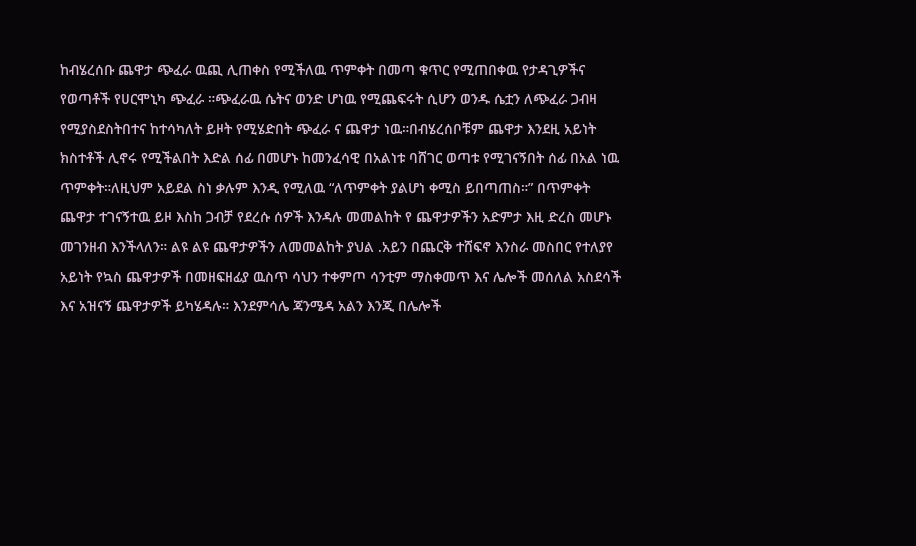ከብሄረሰቡ ጨዋታ ጭፈራ ዉጪ ሊጠቀስ የሚችለዉ ጥምቀት በመጣ ቁጥር የሚጠበቀዉ የታዳጊዎችና የወጣቶች የሀርሞኒካ ጭፈራ ።ጭፈራዉ ሴትና ወንድ ሆነዉ የሚጨፍሩት ሲሆን ወንዱ ሴቷን ለጭፈራ ጋብዛ የሚያስደስትበተና ከተሳካለት ይዞት የሚሄድበት ጭፈራ ና ጨዋታ ነዉ።በብሄረሰቦቹም ጨዋታ እንደዚ አይነት ክስተቶች ሊኖሩ የሚችልበት እድል ሰፊ በመሆኑ ከመንፈሳዊ በአልነቱ ባሸገር ወጣቱ የሚገናኝበት ሰፊ በአል ነዉ ጥምቀት።ለዚህም አይደል ስነ ቃሉም እንዲ የሚለዉ “ለጥምቀት ያልሆነ ቀሚስ ይበጣጠስ።” በጥምቀት ጨዋታ ተገናኝተዉ ይዞ እስከ ጋብቻ የደረሱ ሰዎች እንዳሉ መመልከት የ ጨዋታዎችን አድምታ እዚ ድረስ መሆኑ መገንዘብ እንችላለን። ልዩ ልዩ ጨዋታዎችን ለመመልከት ያህል .አይን በጨርቅ ተሸፍኖ እንስራ መስበር የተለያየ አይነት የኳስ ጨዋታዎች በመዘፍዘፊያ ዉስጥ ሳህን ተቀምጦ ሳንቲም ማስቀመጥ እና ሌሎች መሰለል አስደሳች እና አዝናኝ ጨዋታዎች ይካሄዳሉ። እንደምሳሌ ጃንሜዳ አልን እንጂ በሌሎች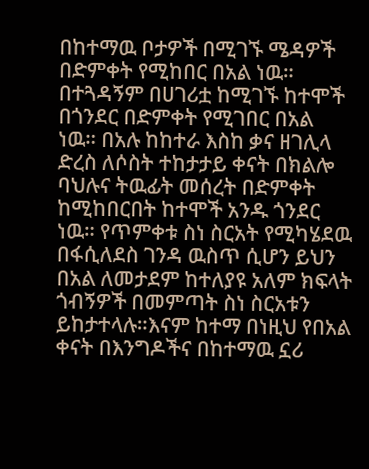በከተማዉ ቦታዎች በሚገኙ ሜዳዎች በድምቀት የሚከበር በአል ነዉ።
በተጓዳኝም በሀገሪቷ ከሚገኙ ከተሞች በጎንደር በድምቀት የሚገበር በአል ነዉ። በአሉ ከከተራ እስከ ቃና ዘገሊላ ድረስ ለሶስት ተከታታይ ቀናት በክልሎ ባህሉና ትዉፊት መሰረት በድምቀት ከሚከበርበት ከተሞች አንዱ ጎንደር ነዉ። የጥምቀቱ ስነ ስርአት የሚካሄደዉ በፋሲለደስ ገንዳ ዉስጥ ሲሆን ይህን በአል ለመታደም ከተለያዩ አለም ክፍላት ጎብኝዎች በመምጣት ስነ ስርአቱን ይከታተላሉ።እናም ከተማ በነዚህ የበአል ቀናት በእንግዶችና በከተማዉ ኗሪ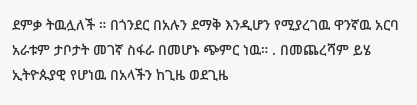ደምቃ ትዉሏለች ። በጎንደር በአሉን ደማቅ እንዲሆን የሚያረገዉ ዋንኛዉ አርባ አራቱም ታቦታት መገኛ ስፋራ በመሆኑ ጭምር ነዉ። . በመጨረሻም ይሄ ኢትዮጱያዊ የሆነዉ በአላችን ከጊዜ ወደጊዜ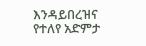እንዳይበረዝና የተለየ አድምታ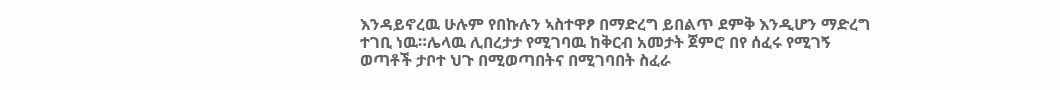እንዳይኖረዉ ሁሉም የበኩሉን ኣስተዋፆ በማድረግ ይበልጥ ደምቅ እንዲሆን ማድረግ ተገቢ ነዉ።ሌላዉ ሊበረታታ የሚገባዉ ከቅርብ አመታት ጀምሮ በየ ሰፈሩ የሚገኝ ወጣቶች ታቦተ ህጉ በሚወጣበትና በሚገባበት ስፈራ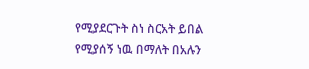የሚያደርጉት ስነ ስርአት ይበል የሚያሰኝ ነዉ በማለት በአሉን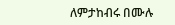ለምታከብሩ በሙሉ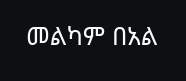መልካም በአል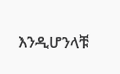እንዲሆንላቹ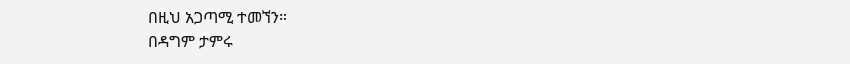በዚህ አጋጣሚ ተመኘን።
በዳግም ታምሩ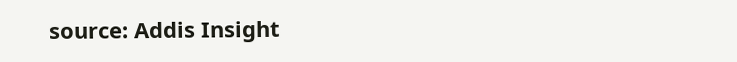source: Addis Insight